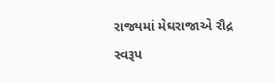રાજ્યમાં મેઘરાજાએ રૌદ્ર સ્વરૂપ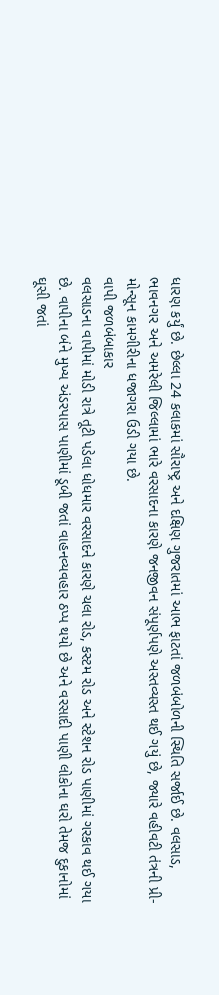ધારણ કર્યું છે. છેલ્લા 24 કલાકમાં સૌરાષ્ટ્ર અને દક્ષિણ ગુજરાતમાં આભ ફાટતાં જળબંબોળની સ્થિતિ સર્જાઈ છે. વલસાડ, ભાવનગર અને અમરેલી જિલ્લામાં ભારે વરસાદના કારણે જનજીવન સંપૂર્ણપણે અસ્તવ્યસ્ત થઈ ગયું છે, જ્યારે વહીવટી તંત્રની પ્રી-મોન્સૂન કામગીરીના ધજાગરા ઉડી ગયા છે.
વાપી જળબંબાકાર
વલસાડના વાપીમાં મોડી રાત્રે તૂટી પડેલા ધોધમાર વરસાદને કારણે ચલા રોડ, કસ્ટમ રોડ અને સ્ટેશન રોડ પાણીમાં ગરકાવ થઈ ગયા છે. વાપીના બંને મુખ્ય અંડરપાસ પાણીમાં ડૂબી જતાં વાહનવ્યવહાર ઠપ્પ થયો છે અને વરસાદી પાણી લોકોના ઘરો તેમજ દુકાનોમાં ઘૂસી જતાં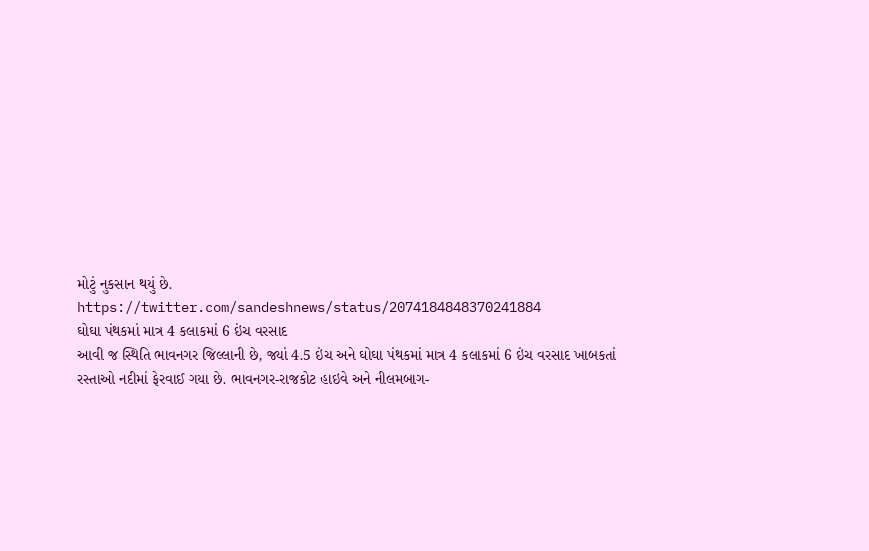મોટું નુકસાન થયું છે.
https://twitter.com/sandeshnews/status/2074184848370241884
ઘોઘા પંથકમાં માત્ર 4 કલાકમાં 6 ઇંચ વરસાદ
આવી જ સ્થિતિ ભાવનગર જિલ્લાની છે, જ્યાં 4.5 ઇંચ અને ઘોઘા પંથકમાં માત્ર 4 કલાકમાં 6 ઇંચ વરસાદ ખાબકતાં રસ્તાઓ નદીમાં ફેરવાઈ ગયા છે. ભાવનગર-રાજકોટ હાઇવે અને નીલમબાગ-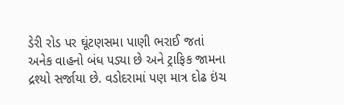ડેરી રોડ પર ઘૂંટણસમા પાણી ભરાઈ જતાં અનેક વાહનો બંધ પડ્યા છે અને ટ્રાફિક જામના દ્રશ્યો સર્જાયા છે. વડોદરામાં પણ માત્ર દોઢ ઇંચ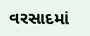વરસાદમાં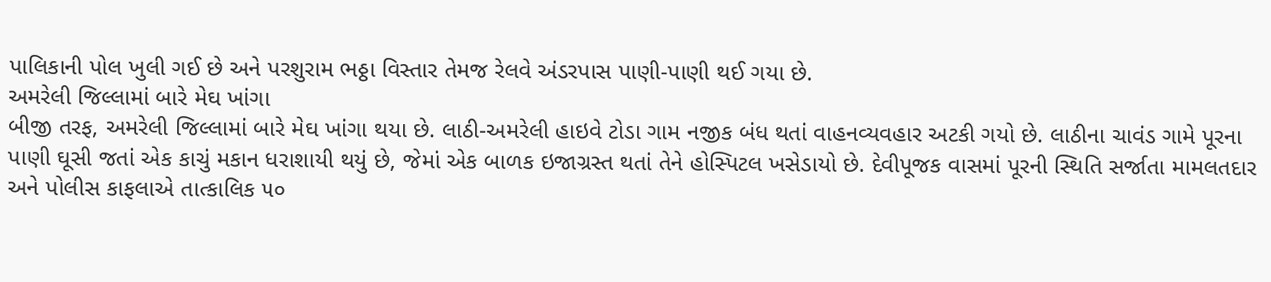પાલિકાની પોલ ખુલી ગઈ છે અને પરશુરામ ભઠ્ઠા વિસ્તાર તેમજ રેલવે અંડરપાસ પાણી-પાણી થઈ ગયા છે.
અમરેલી જિલ્લામાં બારે મેઘ ખાંગા
બીજી તરફ, અમરેલી જિલ્લામાં બારે મેઘ ખાંગા થયા છે. લાઠી-અમરેલી હાઇવે ટોડા ગામ નજીક બંધ થતાં વાહનવ્યવહાર અટકી ગયો છે. લાઠીના ચાવંડ ગામે પૂરના પાણી ઘૂસી જતાં એક કાચું મકાન ધરાશાયી થયું છે, જેમાં એક બાળક ઇજાગ્રસ્ત થતાં તેને હોસ્પિટલ ખસેડાયો છે. દેવીપૂજક વાસમાં પૂરની સ્થિતિ સર્જાતા મામલતદાર અને પોલીસ કાફલાએ તાત્કાલિક ૫૦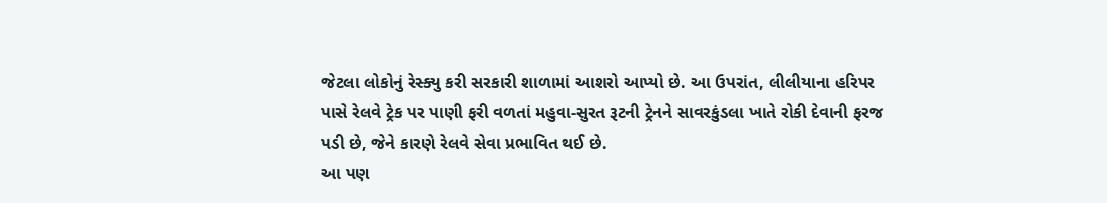જેટલા લોકોનું રેસ્ક્યુ કરી સરકારી શાળામાં આશરો આપ્યો છે. આ ઉપરાંત, લીલીયાના હરિપર પાસે રેલવે ટ્રેક પર પાણી ફરી વળતાં મહુવા-સુરત રૂટની ટ્રેનને સાવરકુંડલા ખાતે રોકી દેવાની ફરજ પડી છે, જેને કારણે રેલવે સેવા પ્રભાવિત થઈ છે.
આ પણ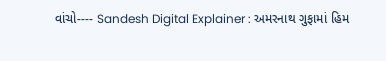વાંચો---- Sandesh Digital Explainer : અમરનાથ ગુફામાં હિમ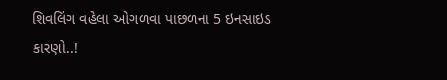શિવલિંગ વહેલા ઓગળવા પાછળના 5 ઇનસાઇડ કારણો..!